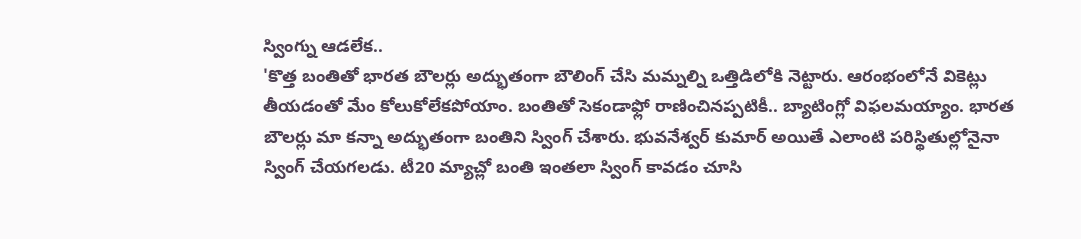స్వింగ్ను ఆడలేక..
'కొత్త బంతితో భారత బౌలర్లు అద్భుతంగా బౌలింగ్ చేసి మమ్నల్ని ఒత్తిడిలోకి నెట్టారు. ఆరంభంలోనే వికెట్లు తీయడంతో మేం కోలుకోలేకపోయాం. బంతితో సెకండాఫ్లో రాణించినప్పటికీ.. బ్యాటింగ్లో విఫలమయ్యాం. భారత బౌలర్లు మా కన్నా అద్భుతంగా బంతిని స్వింగ్ చేశారు. భువనేశ్వర్ కుమార్ అయితే ఎలాంటి పరిస్థితుల్లోనైనా స్వింగ్ చేయగలడు. టీ20 మ్యాచ్లో బంతి ఇంతలా స్వింగ్ కావడం చూసి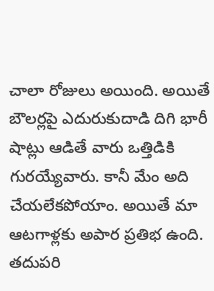చాలా రోజులు అయింది. అయితే బౌలర్లపై ఎదురుకుదాడి దిగి భారీ షాట్లు ఆడితే వారు ఒత్తిడికి గురయ్యేవారు. కానీ మేం అది చేయలేకపోయాం. అయితే మా ఆటగాళ్లకు అపార ప్రతిభ ఉంది. తదుపరి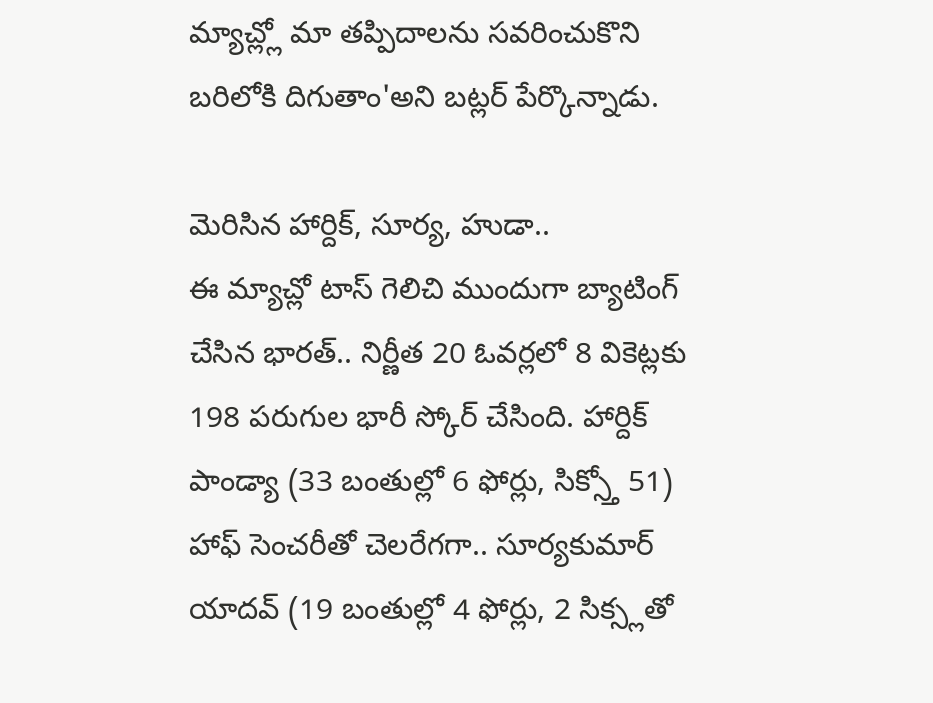మ్యాచ్ల్లో మా తప్పిదాలను సవరించుకొని బరిలోకి దిగుతాం'అని బట్లర్ పేర్కొన్నాడు.

మెరిసిన హార్దిక్, సూర్య, హుడా..
ఈ మ్యాచ్లో టాస్ గెలిచి ముందుగా బ్యాటింగ్ చేసిన భారత్.. నిర్ణీత 20 ఓవర్లలో 8 వికెట్లకు 198 పరుగుల భారీ స్కోర్ చేసింది. హార్దిక్ పాండ్యా (33 బంతుల్లో 6 ఫోర్లు, సిక్స్తో 51) హాఫ్ సెంచరీతో చెలరేగగా.. సూర్యకుమార్ యాదవ్ (19 బంతుల్లో 4 ఫోర్లు, 2 సిక్స్లతో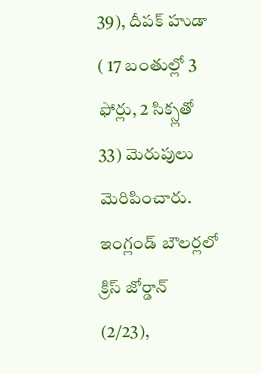39), దీపక్ హుడా ( 17 బంతుల్లో 3 ఫోర్లు, 2 సిక్స్లతో 33) మెరుపులు మెరిపించారు. ఇంగ్లండ్ బౌలర్లలో క్రిస్ జోర్డాన్ (2/23),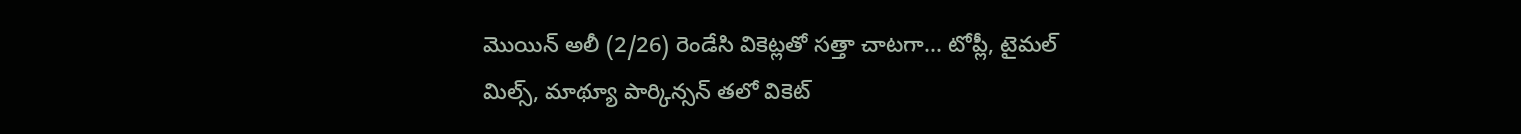మొయిన్ అలీ (2/26) రెండేసి వికెట్లతో సత్తా చాటగా... టోప్లీ, టైమల్ మిల్స్, మాథ్యూ పార్కిన్సన్ తలో వికెట్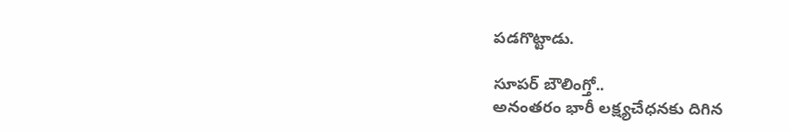పడగొట్టాడు.

సూపర్ బౌలింగ్తో..
అనంతరం భారీ లక్ష్యచేధనకు దిగిన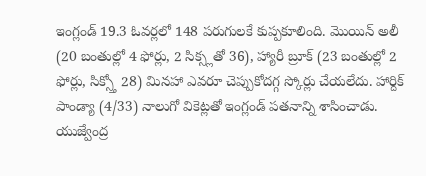ఇంగ్లండ్ 19.3 ఓవర్లలో 148 పరుగులకే కుప్పకూలింది. మొయిన్ అలీ (20 బంతుల్లో 4 ఫోర్లు, 2 సిక్స్లతో 36), హ్యారీ బ్రూక్ (23 బంతుల్లో 2 ఫోర్లు, సిక్స్తో 28) మినహా ఎవరూ చెప్పుకోదగ్గ స్కోర్లు చేయలేదు. హార్దిక్ పాండ్యా (4/33) నాలుగో వికెట్లతో ఇంగ్లండ్ పతనాన్ని శాసించాడు. యుజ్వేంద్ర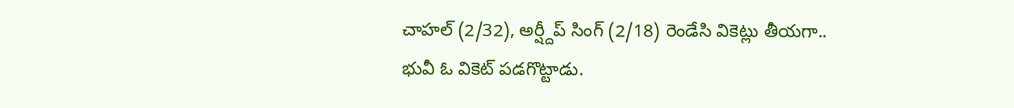చాహల్ (2/32), అర్ష్దీప్ సింగ్ (2/18) రెండేసి వికెట్లు తీయగా.. భువీ ఓ వికెట్ పడగొట్టాడు.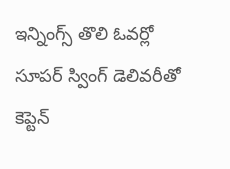ఇన్నింగ్స్ తొలి ఓవర్లో సూపర్ స్వింగ్ డెలివరీతో కెప్టెన్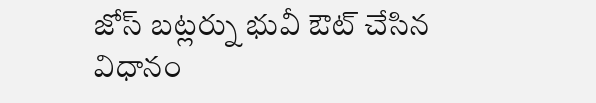జోస్ బట్లర్ను భువీ ఔట్ చేసిన విధానం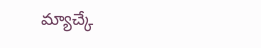మ్యాచ్కే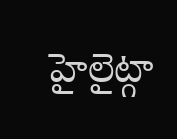హైలైట్గా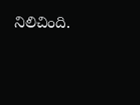నిలిచింది.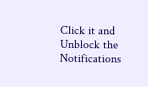Click it and Unblock the Notifications